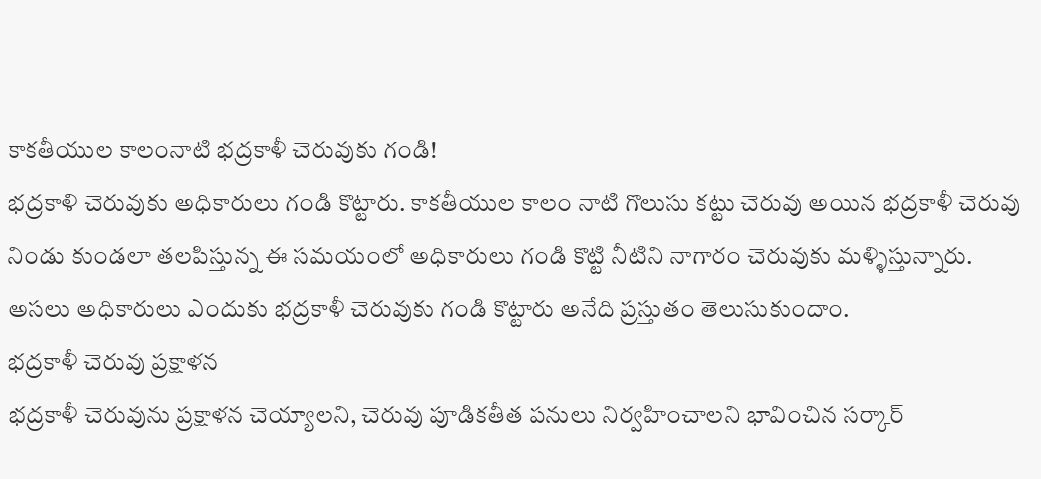కాకతీయుల కాలంనాటి భద్రకాళీ చెరువుకు గండి!
భద్రకాళి చెరువుకు అధికారులు గండి కొట్టారు. కాకతీయుల కాలం నాటి గొలుసు కట్టు చెరువు అయిన భద్రకాళీ చెరువు నిండు కుండలా తలపిస్తున్న ఈ సమయంలో అధికారులు గండి కొట్టి నీటిని నాగారం చెరువుకు మళ్ళిస్తున్నారు. అసలు అధికారులు ఎందుకు భద్రకాళీ చెరువుకు గండి కొట్టారు అనేది ప్రస్తుతం తెలుసుకుందాం.
భద్రకాళీ చెరువు ప్రక్షాళన
భద్రకాళీ చెరువును ప్రక్షాళన చెయ్యాలని, చెరువు పూడికతీత పనులు నిర్వహించాలని భావించిన సర్కార్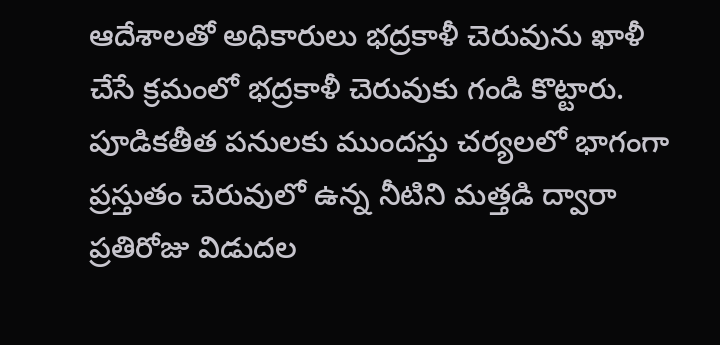ఆదేశాలతో అధికారులు భద్రకాళీ చెరువును ఖాళీ చేసే క్రమంలో భద్రకాళీ చెరువుకు గండి కొట్టారు. పూడికతీత పనులకు ముందస్తు చర్యలలో భాగంగా ప్రస్తుతం చెరువులో ఉన్న నీటిని మత్తడి ద్వారా ప్రతిరోజు విడుదల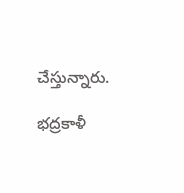చేస్తున్నారు.

భద్రకాళీ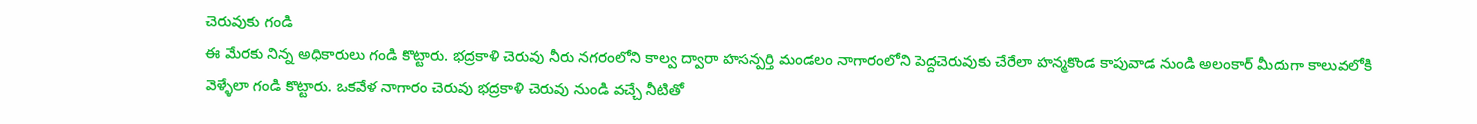చెరువుకు గండి
ఈ మేరకు నిన్న అధికారులు గండి కొట్టారు. భద్రకాళి చెరువు నీరు నగరంలోని కాల్వ ద్వారా హసన్పర్తి మండలం నాగారంలోని పెద్దచెరువుకు చేరేలా హన్మకొండ కాపువాడ నుండి అలంకార్ మీదుగా కాలువలోకి వెళ్ళేలా గండి కొట్టారు. ఒకవేళ నాగారం చెరువు భద్రకాళి చెరువు నుండి వచ్చే నీటితో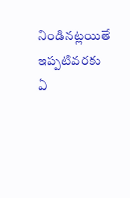నిండినట్లయితే ఇప్పటివరకు ఏ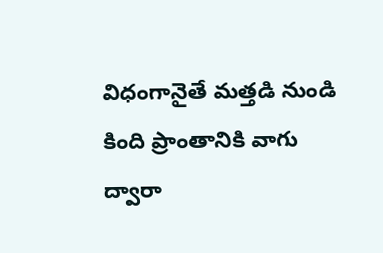విధంగానైతే మత్తడి నుండి కింది ప్రాంతానికి వాగు ద్వారా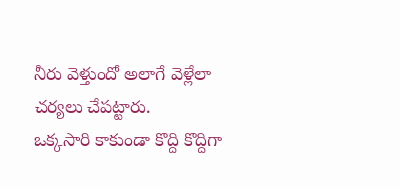నీరు వెళ్తుందో అలాగే వెళ్లేలా చర్యలు చేపట్టారు.
ఒక్కసారి కాకుండా కొద్ది కొద్దిగా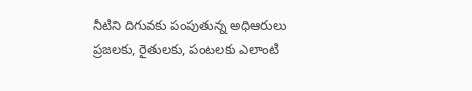నీటిని దిగువకు పంపుతున్న అధిఆరులు
ప్రజలకు, రైతులకు, పంటలకు ఎలాంటి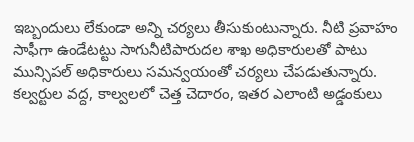ఇబ్బందులు లేకుండా అన్ని చర్యలు తీసుకుంటున్నారు. నీటి ప్రవాహం సాఫీగా ఉండేటట్టు సాగునీటిపారుదల శాఖ అధికారులతో పాటు మున్సిపల్ అధికారులు సమన్వయంతో చర్యలు చేపడుతున్నారు. కల్వర్టుల వద్ద, కాల్వలలో చెత్త చెదారం, ఇతర ఎలాంటి అడ్డంకులు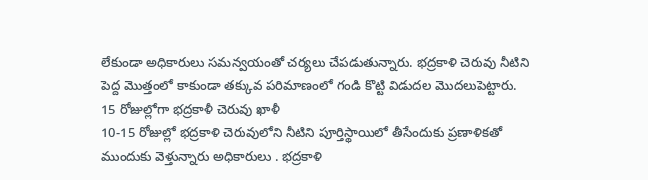లేకుండా అధికారులు సమన్వయంతో చర్యలు చేపడుతున్నారు. భద్రకాళి చెరువు నీటిని పెద్ద మొత్తంలో కాకుండా తక్కువ పరిమాణంలో గండి కొట్టి విడుదల మొదలుపెట్టారు.
15 రోజుల్లోగా భద్రకాళీ చెరువు ఖాళీ
10-15 రోజుల్లో భద్రకాళి చెరువులోని నీటిని పూర్తిస్థాయిలో తీసేందుకు ప్రణాళికతో ముందుకు వెళ్తున్నారు అధికారులు . భద్రకాళి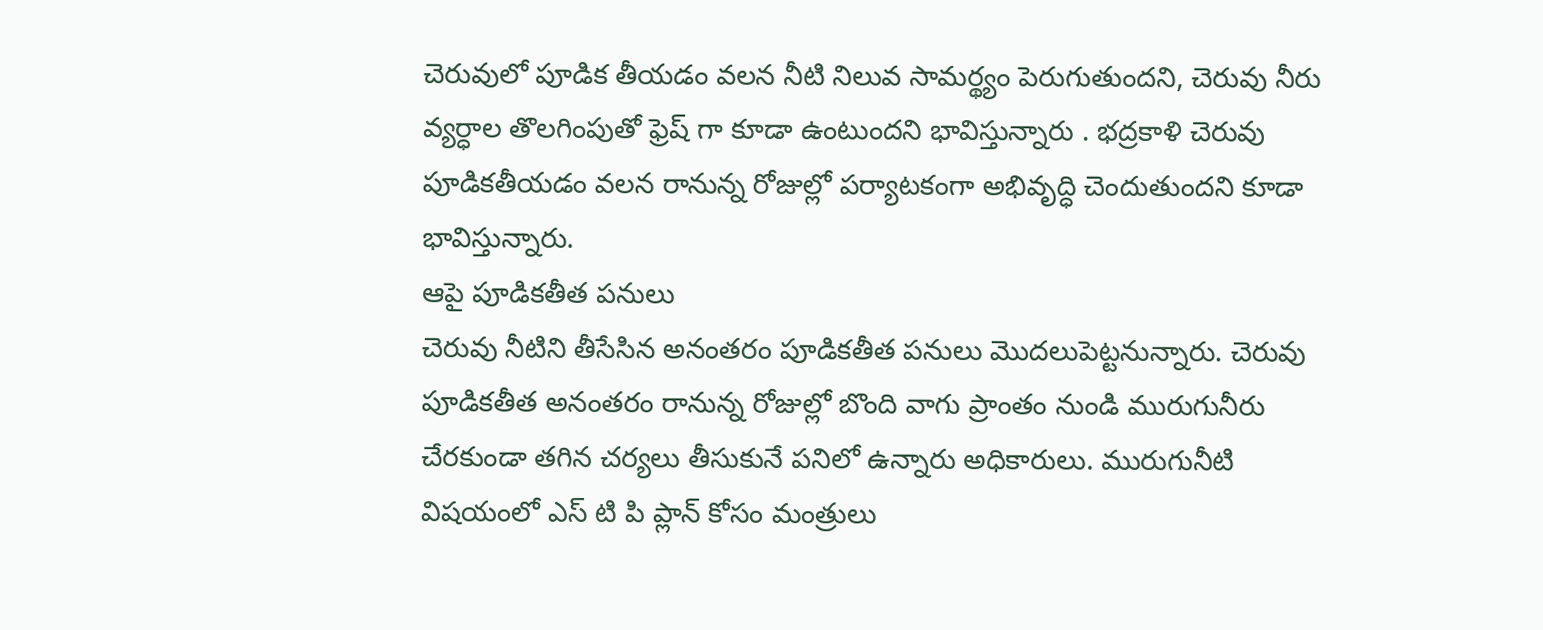చెరువులో పూడిక తీయడం వలన నీటి నిలువ సామర్థ్యం పెరుగుతుందని, చెరువు నీరు వ్యర్ధాల తొలగింపుతో ఫ్రెష్ గా కూడా ఉంటుందని భావిస్తున్నారు . భద్రకాళి చెరువు పూడికతీయడం వలన రానున్న రోజుల్లో పర్యాటకంగా అభివృద్ధి చెందుతుందని కూడా భావిస్తున్నారు.
ఆపై పూడికతీత పనులు
చెరువు నీటిని తీసేసిన అనంతరం పూడికతీత పనులు మొదలుపెట్టనున్నారు. చెరువు పూడికతీత అనంతరం రానున్న రోజుల్లో బొంది వాగు ప్రాంతం నుండి మురుగునీరు చేరకుండా తగిన చర్యలు తీసుకునే పనిలో ఉన్నారు అధికారులు. మురుగునీటి విషయంలో ఎస్ టి పి ప్లాన్ కోసం మంత్రులు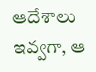ఆదేశాలు ఇవ్వగా, ఆ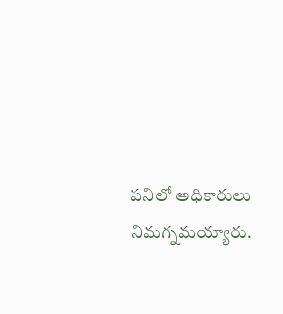పనిలో అధికారులు నిమగ్నమయ్యారు.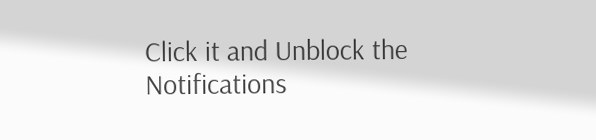Click it and Unblock the Notifications